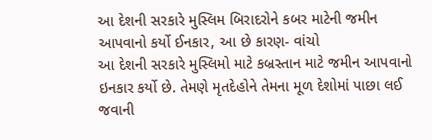આ દેશની સરકારે મુસ્લિમ બિરાદરોને કબર માટેની જમીન આપવાનો કર્યો ઈનકાર, આ છે કારણ- વાંચો
આ દેશની સરકારે મુસ્લિમો માટે કબ્રસ્તાન માટે જમીન આપવાનો ઇનકાર કર્યો છે. તેમણે મૃતદેહોને તેમના મૂળ દેશોમાં પાછા લઈ જવાની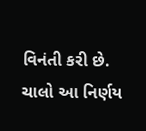વિનંતી કરી છે. ચાલો આ નિર્ણય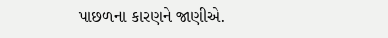પાછળના કારણને જાણીએ.